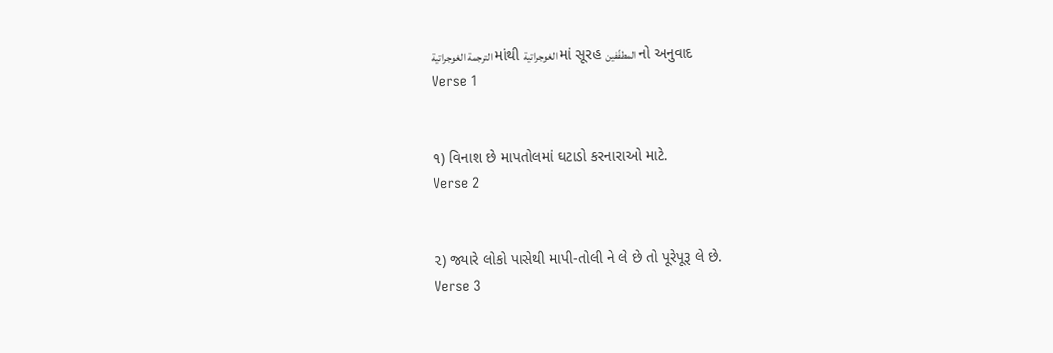الترجمة الغوجراتية માંથી الغوجراتية માં સૂરહ المطفّفين નો અનુવાદ
Verse 1


૧) વિનાશ છે માપતોલમાં ઘટાડો કરનારાઓ માટે.
Verse 2


૨) જ્યારે લોકો પાસેથી માપી-તોલી ને લે છે તો પૂરેપૂરૂ લે છે.
Verse 3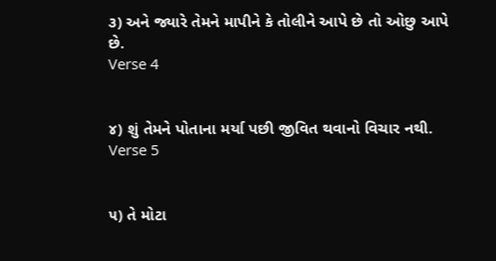૩) અને જ્યારે તેમને માપીને કે તોલીને આપે છે તો ઓછુ આપે છે.
Verse 4


૪) શું તેમને પોતાના મર્યા પછી જીવિત થવાનો વિચાર નથી.
Verse 5


૫) તે મોટા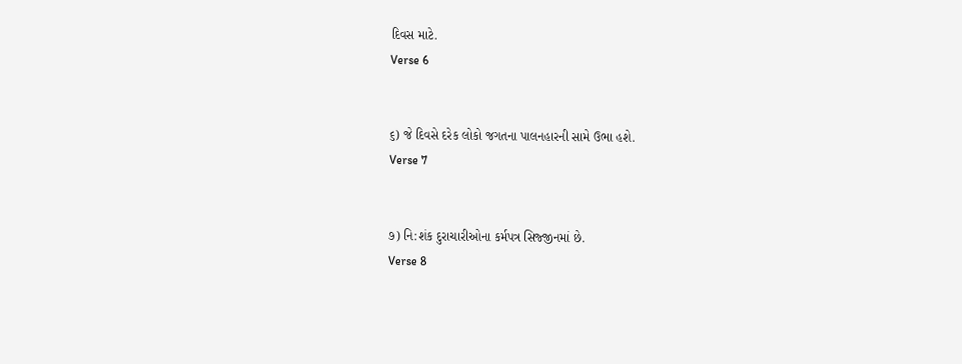દિવસ માટે.
Verse 6


૬) જે દિવસે દરેક લોકો જગતના પાલનહારની સામે ઉભા હશે.
Verse 7


૭) નિ:શંક દુરાચારીઓના કર્મપત્ર સિજ્જીનમાં છે.
Verse 8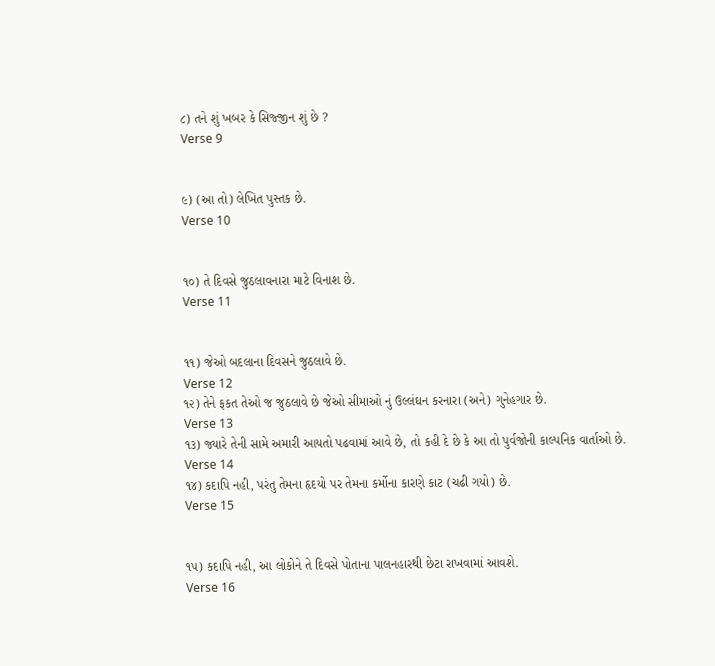૮) તને શું ખબર કે સિજ્જીન શું છે ?
Verse 9


૯) (આ તો) લેખિત પુસ્તક છે.
Verse 10


૧૦) તે દિવસે જુઠલાવનારા માટે વિનાશ છે.
Verse 11


૧૧) જેઓ બદલાના દિવસને જુઠલાવે છે.
Verse 12
૧૨) તેને ફકત તેઓ જ જુઠલાવે છે જેઓ સીમાઓ નું ઉલ્લંઘન કરનારા (અને) ગુનેહગાર છે.
Verse 13
૧૩) જ્યારે તેની સામે અમારી આયતો પઢવામાં આવે છે, તો કહી દે છે કે આ તો પુર્વજોની કાલ્પનિક વાર્તાઓ છે.
Verse 14
૧૪) કદાપિ નહી, પરંતુ તેમના હૃદયો પર તેમના કર્મોના કારણે કાટ (ચઢી ગયો) છે.
Verse 15


૧૫) કદાપિ નહી, આ લોકોને તે દિવસે પોતાના પાલનહારથી છેટા રાખવામાં આવશે.
Verse 16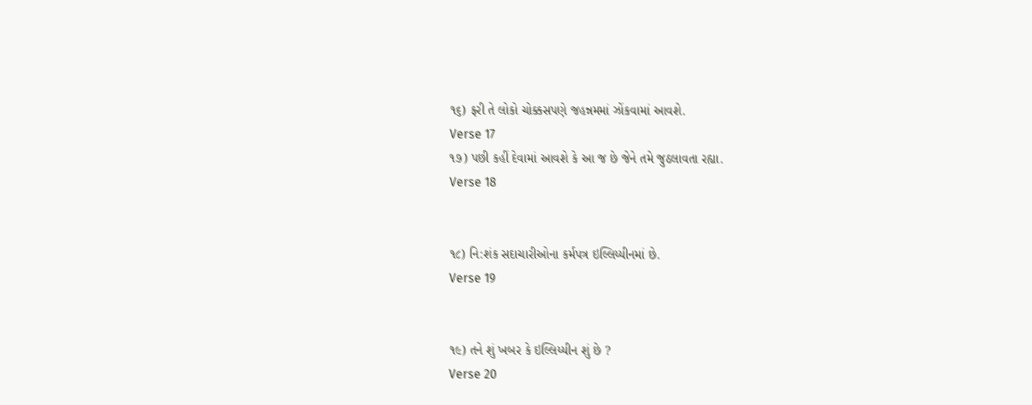૧૬) ફરી તે લોકો ચોક્કસપણે જહન્નમમાં ઝોંકવામાં આવશે.
Verse 17
૧૭) પછી કહીં દેવામાં આવશે કે આ જ છે જેને તમે જુઠલાવતા રહ્યા.
Verse 18


૧૮) નિ:શંક સદાચારીઓના કર્મપત્ર ઇલ્લિય્યીનમાં છે.
Verse 19


૧૯) તને શું ખબર કે ઇલ્લિય્યીન શું છે ?
Verse 20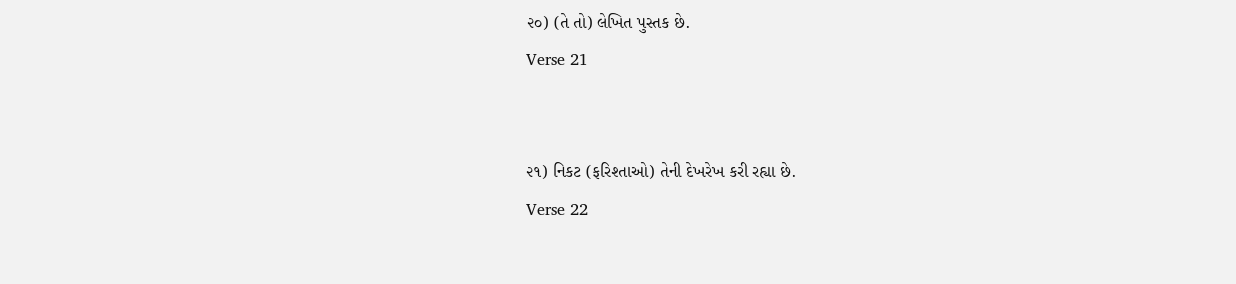૨૦) (તે તો) લેખિત પુસ્તક છે.
Verse 21


૨૧) નિકટ (ફરિશ્તાઓ) તેની દેખરેખ કરી રહ્યા છે.
Verse 22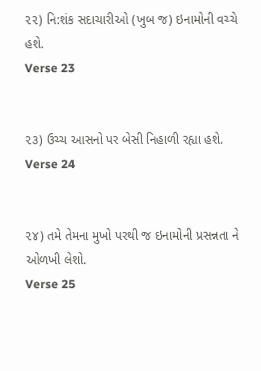૨૨) નિ:શંક સદાચારીઓ (ખુબ જ) ઇનામોની વચ્ચે હશે.
Verse 23


૨૩) ઉચ્ચ આસનો પર બેસી નિહાળી રહ્યા હશે.
Verse 24


૨૪) તમે તેમના મુખો પરથી જ ઇનામોની પ્રસન્નતા ને ઓળખી લેશો.
Verse 25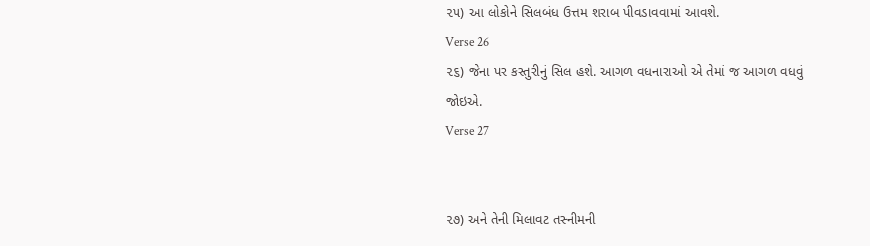૨૫) આ લોકોને સિલબંધ ઉત્તમ શરાબ પીવડાવવામાં આવશે.
Verse 26
૨૬) જેના પર કસ્તુરીનું સિલ હશે. આગળ વધનારાઓ એ તેમાં જ આગળ વધવું જોઇએ.
Verse 27


૨૭) અને તેની મિલાવટ તસ્નીમની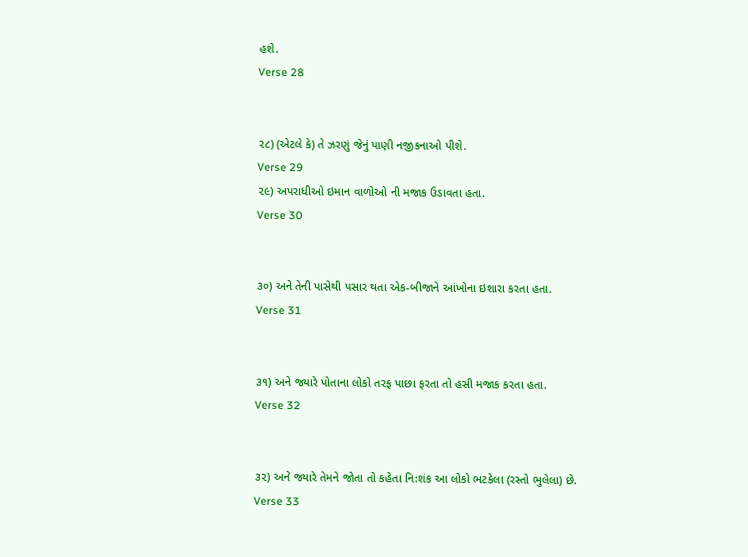હશે.
Verse 28


૨૮) (એટલે કે) તે ઝરણું જેનું પાણી નજીકનાઓ પીશે.
Verse 29
૨૯) અપરાધીઓ ઇમાન વાળોઓ ની મજાક ઉડાવતા હતા.
Verse 30


૩૦) અને તેની પાસેથી પસાર થતા એક-બીજાને આંખોના ઇશારા કરતા હતા.
Verse 31


૩૧) અને જ્યારે પોતાના લોકો તરફ પાછા ફરતા તો હસી મજાક કરતા હતા.
Verse 32


૩૨) અને જ્યારે તેમને જોતા તો કહેતા નિ:શંક આ લોકો ભટકેલા (રસ્તો ભુલેલા) છે.
Verse 33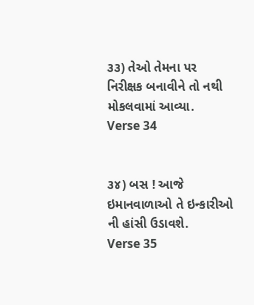૩૩) તેઓ તેમના પર નિરીક્ષક બનાવીને તો નથી મોકલવામાં આવ્યા.
Verse 34


૩૪) બસ ! આજે ઇમાનવાળાઓ તે ઇન્કારીઓ ની હાંસી ઉડાવશે.
Verse 35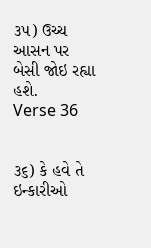૩૫) ઉચ્ચ આસન પર બેસી જોઇ રહ્યા હશે.
Verse 36


૩૬) કે હવે તે ઇન્કારીઓ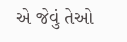એ જેવું તેઓ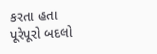કરતા હતા પૂરેપૂરો બદલો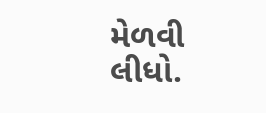મેળવી લીધો.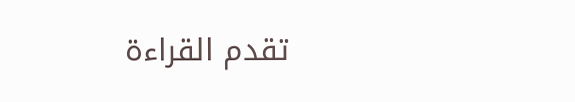تقدم القراءة